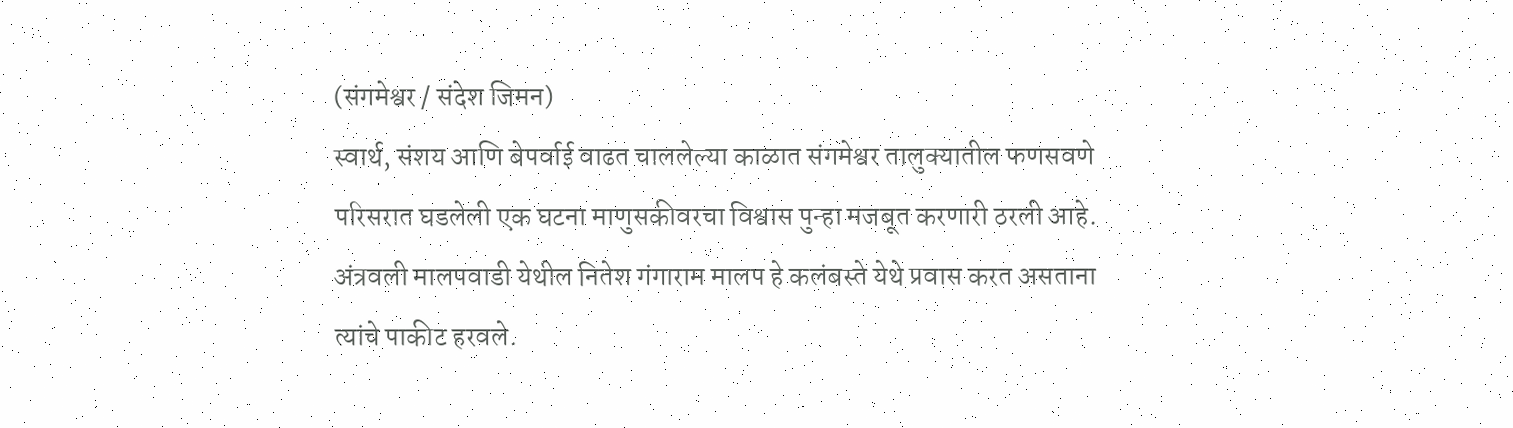(संगमेश्वर / संदेश जिमन)
स्वार्थ, संशय आणि बेपर्वाई वाढत चाललेल्या काळात संगमेश्वर तालुक्यातील फणसवणे परिसरात घडलेली एक घटना माणुसकीवरचा विश्वास पुन्हा मजबूत करणारी ठरली आहे.
अंत्रवली मालपवाडी येथील नितेश गंगाराम मालप हे कलंबस्ते येथे प्रवास करत असताना त्यांचे पाकीट हरवले.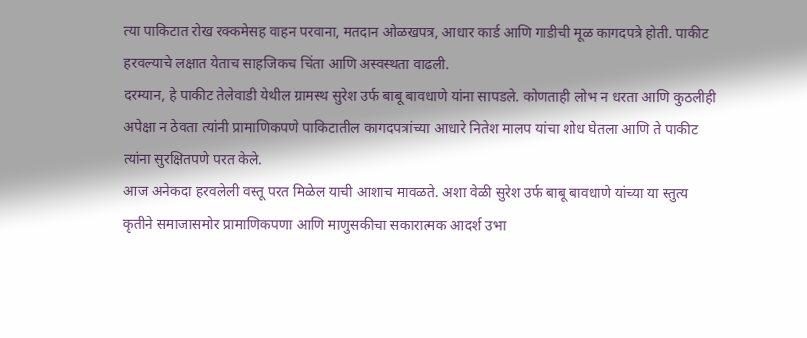त्या पाकिटात रोख रक्कमेसह वाहन परवाना, मतदान ओळखपत्र, आधार कार्ड आणि गाडीची मूळ कागदपत्रे होती. पाकीट हरवल्याचे लक्षात येताच साहजिकच चिंता आणि अस्वस्थता वाढली.
दरम्यान, हे पाकीट तेलेवाडी येथील ग्रामस्थ सुरेश उर्फ बाबू बावधाणे यांना सापडले. कोणताही लोभ न धरता आणि कुठलीही अपेक्षा न ठेवता त्यांनी प्रामाणिकपणे पाकिटातील कागदपत्रांच्या आधारे नितेश मालप यांचा शोध घेतला आणि ते पाकीट त्यांना सुरक्षितपणे परत केले.
आज अनेकदा हरवलेली वस्तू परत मिळेल याची आशाच मावळते. अशा वेळी सुरेश उर्फ बाबू बावधाणे यांच्या या स्तुत्य कृतीने समाजासमोर प्रामाणिकपणा आणि माणुसकीचा सकारात्मक आदर्श उभा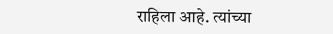राहिला आहे. त्यांच्या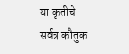या कृतीचे सर्वत्र कौतुक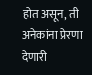होत असून, ती अनेकांना प्रेरणा देणारी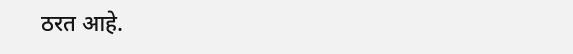ठरत आहे.